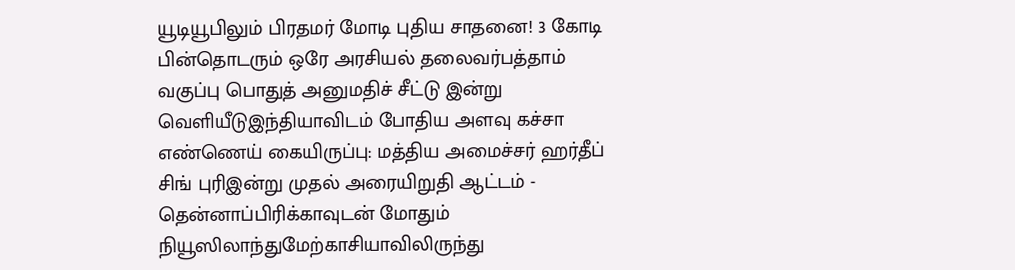யூடியூபிலும் பிரதமர் மோடி புதிய சாதனை! 3 கோடி பின்தொடரும் ஒரே அரசியல் தலைவர்பத்தாம் வகுப்பு பொதுத் அனுமதிச் சீட்டு இன்று வெளியீடுஇந்தியாவிடம் போதிய அளவு கச்சா எண்ணெய் கையிருப்பு: மத்திய அமைச்சர் ஹர்தீப் சிங் புரிஇன்று முதல் அரையிறுதி ஆட்டம் - தென்னாப்பிரிக்காவுடன் மோதும் நியூஸிலாந்துமேற்காசியாவிலிருந்து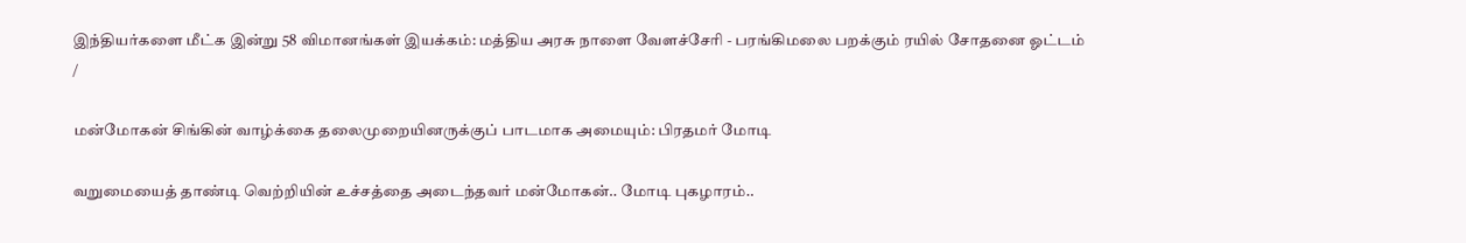இந்தியர்களை மீட்க இன்று 58 விமானங்கள் இயக்கம்: மத்திய அரசு நாளை வேளச்சேரி - பரங்கிமலை பறக்கும் ரயில் சோதனை ஓட்டம்
/

மன்மோகன் சிங்கின் வாழ்க்கை தலைமுறையினருக்குப் பாடமாக அமையும்: பிரதமர் மோடி

வறுமையைத் தாண்டி வெற்றியின் உச்சத்தை அடைந்தவர் மன்மோகன்.. மோடி புகழாரம்..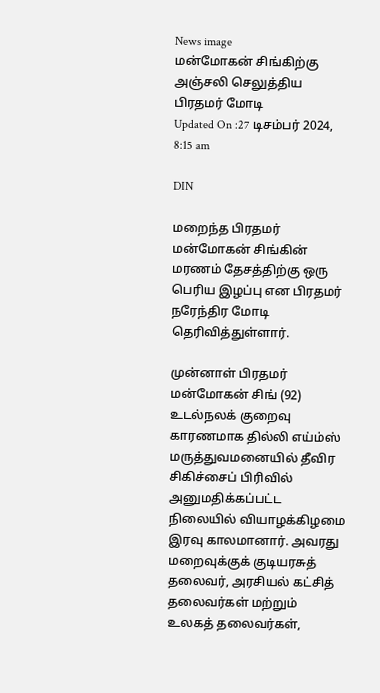News image
மன்மோகன் சிங்கிற்கு அஞ்சலி செலுத்திய பிரதமர் மோடி
Updated On :27 டிசம்பர் 2024, 8:15 am

DIN

மறைந்த பிரதமர் மன்மோகன் சிங்கின் மரணம் தேசத்திற்கு ஒரு பெரிய இழப்பு என பிரதமர் நரேந்திர மோடி தெரிவித்துள்ளார்.

முன்னாள் பிரதமர் மன்மோகன் சிங் (92) உடல்நலக் குறைவு காரணமாக தில்லி எய்ம்ஸ் மருத்துவமனையில் தீவிர சிகிச்சைப் பிரிவில் அனுமதிக்கப்பட்ட நிலையில் வியாழக்கிழமை இரவு காலமானார். அவரது மறைவுக்குக் குடியரசுத் தலைவர், அரசியல் கட்சித் தலைவர்கள் மற்றும் உலகத் தலைவர்கள்,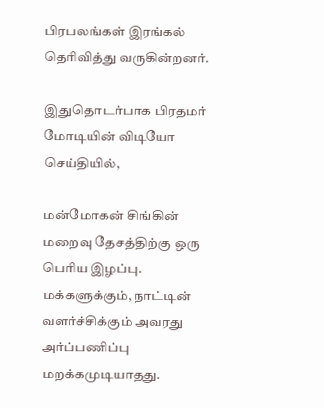பிரபலங்கள் இரங்கல் தெரிவித்து வருகின்றனர்.

இதுதொடர்பாக பிரதமர் மோடியின் விடியோ செய்தியில்,

மன்மோகன் சிங்கின் மறைவு தேசத்திற்கு ஒரு பெரிய இழப்பு. மக்களுக்கும், நாட்டின் வளர்ச்சிக்கும் அவரது அர்ப்பணிப்பு மறக்கமுடியாதது.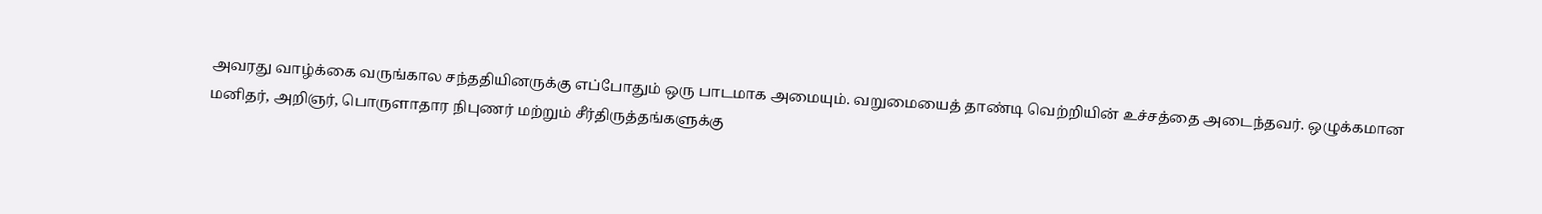அவரது வாழ்க்கை வருங்கால சந்ததியினருக்கு எப்போதும் ஒரு பாடமாக அமையும். வறுமையைத் தாண்டி வெற்றியின் உச்சத்தை அடைந்தவர். ஒழுக்கமான மனிதர், அறிஞர், பொருளாதார நிபுணர் மற்றும் சீர்திருத்தங்களுக்கு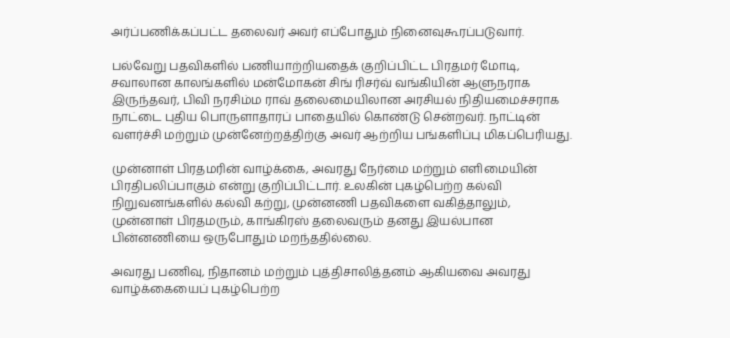அர்ப்பணிக்கப்பட்ட தலைவர் அவர் எப்போதும் நினைவுகூரப்படுவார்.

பல்வேறு பதவிகளில் பணியாற்றியதைக் குறிப்பிட்ட பிரதமர் மோடி, சவாலான காலங்களில் மன்மோகன் சிங் ரிசர்வ் வங்கியின் ஆளுநராக இருந்தவர், பிவி நரசிம்ம ராவ் தலைமையிலான அரசியல் நிதியமைச்சராக நாட்டை புதிய பொருளாதாரப் பாதையில் கொண்டு சென்றவர். நாட்டின் வளர்ச்சி மற்றும் முன்னேற்றத்திற்கு அவர் ஆற்றிய பங்களிப்பு மிகப்பெரியது.

முன்னாள் பிரதமரின் வாழ்க்கை, அவரது நேர்மை மற்றும் எளிமையின் பிரதிபலிப்பாகும் என்று குறிப்பிட்டார். உலகின் புகழ்பெற்ற கல்வி நிறுவனங்களில் கல்வி கற்று, முன்னணி பதவிகளை வகித்தாலும், முன்னாள் பிரதமரும், காங்கிரஸ் தலைவரும் தனது இயல்பான பின்னணியை ஒருபோதும் மறந்ததில்லை.

அவரது பணிவு, நிதானம் மற்றும் புத்திசாலித்தனம் ஆகியவை அவரது வாழ்க்கையைப் புகழ்பெற்ற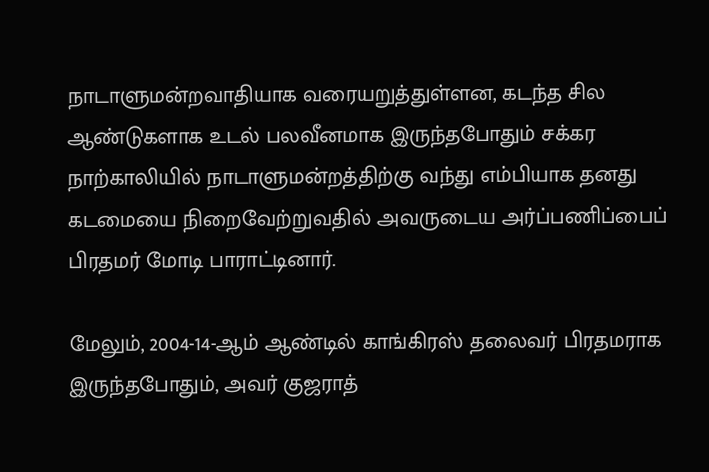நாடாளுமன்றவாதியாக வரையறுத்துள்ளன, கடந்த சில ஆண்டுகளாக உடல் பலவீனமாக இருந்தபோதும் சக்கர நாற்காலியில் நாடாளுமன்றத்திற்கு வந்து எம்பியாக தனது கடமையை நிறைவேற்றுவதில் அவருடைய அர்ப்பணிப்பைப் பிரதமர் மோடி பாராட்டினார்.

மேலும், 2004-14-ஆம் ஆண்டில் காங்கிரஸ் தலைவர் பிரதமராக இருந்தபோதும், அவர் குஜராத்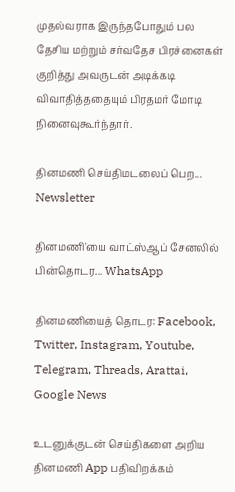முதல்வராக இருந்தபோதும் பல தேசிய மற்றும் சர்வதேச பிரச்னைகள் குறித்து அவருடன் அடிக்கடி விவாதித்ததையும் பிரதமர் மோடி நினைவுகூர்ந்தார்.

தினமணி செய்திமடலைப் பெற... Newsletter

தினமணி'யை வாட்ஸ்ஆப் சேனலில் பின்தொடர... WhatsApp

தினமணியைத் தொடர: Facebook, Twitter, Instagram, Youtube, Telegram, Threads, Arattai, Google News

உடனுக்குடன் செய்திகளை அறிய தினமணி App பதிவிறக்கம்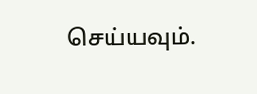செய்யவும்.